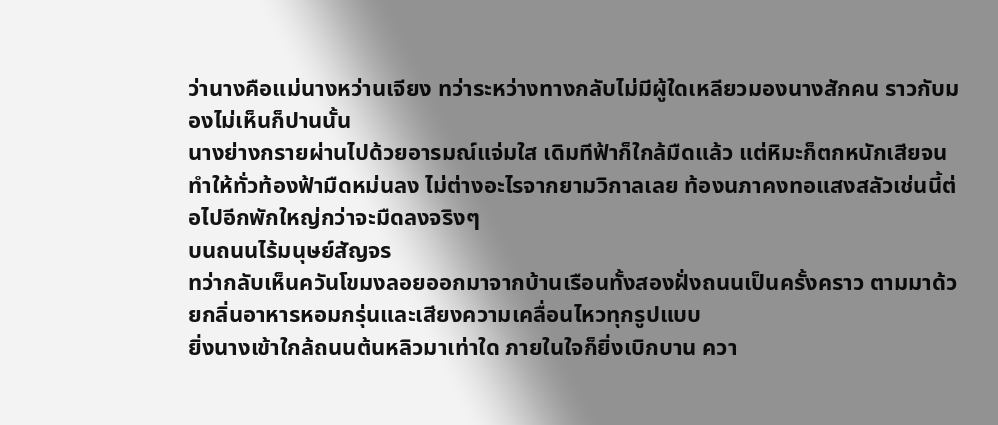ว่านางคือแม่นางหว่านเจียง ทว่าระหว่างทางกลับไม่มีผู้ใดเหลียวมองนางสักคน ราวกับมองไม่เห็นก็ปานนั้น
นางย่างกรายผ่านไปด้วยอารมณ์แจ่มใส เดิมทีฟ้าก็ใกล้มืดแล้ว แต่หิมะก็ตกหนักเสียจนทำให้ทั่วท้องฟ้ามืดหม่นลง ไม่ต่างอะไรจากยามวิกาลเลย ท้องนภาคงทอแสงสลัวเช่นนี้ต่อไปอีกพักใหญ่กว่าจะมืดลงจริงๆ
บนถนนไร้มนุษย์สัญจร
ทว่ากลับเห็นควันโขมงลอยออกมาจากบ้านเรือนทั้งสองฝั่งถนนเป็นครั้งคราว ตามมาด้วยกลิ่นอาหารหอมกรุ่นและเสียงความเคลื่อนไหวทุกรูปแบบ
ยิ่งนางเข้าใกล้ถนนต้นหลิวมาเท่าใด ภายในใจก็ยิ่งเบิกบาน ควา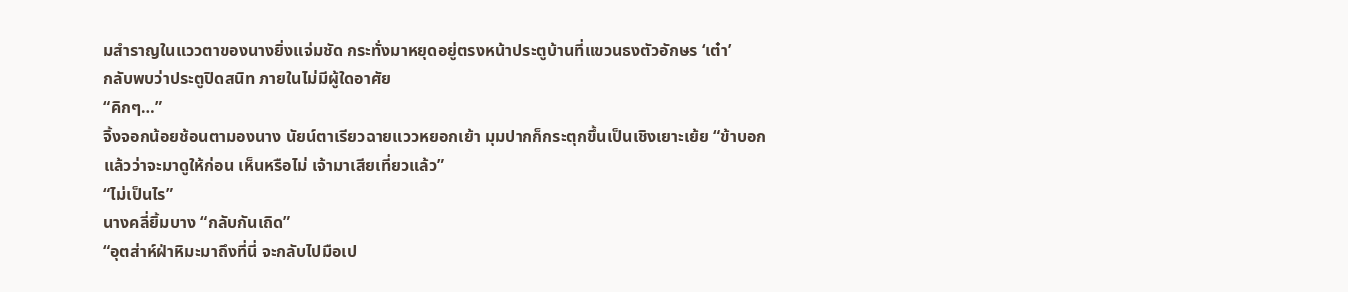มสำราญในแววตาของนางยิ่งแจ่มชัด กระทั่งมาหยุดอยู่ตรงหน้าประตูบ้านที่แขวนธงตัวอักษร ‘เต๋า’
กลับพบว่าประตูปิดสนิท ภายในไม่มีผู้ใดอาศัย
“คิกๆ…”
จิ้งจอกน้อยช้อนตามองนาง นัยน์ตาเรียวฉายแววหยอกเย้า มุมปากก็กระตุกขึ้นเป็นเชิงเยาะเย้ย “ข้าบอกแล้วว่าจะมาดูให้ก่อน เห็นหรือไม่ เจ้ามาเสียเที่ยวแล้ว”
“ไม่เป็นไร”
นางคลี่ยิ้มบาง “กลับกันเถิด”
“อุตส่าห์ฝ่าหิมะมาถึงที่นี่ จะกลับไปมือเป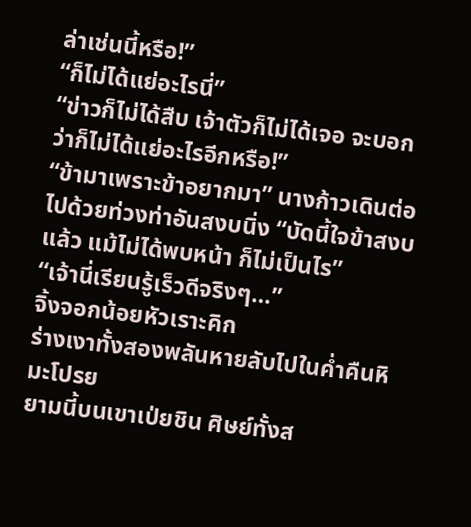ล่าเช่นนี้หรือ!”
“ก็ไม่ได้แย่อะไรนี่”
“ข่าวก็ไม่ได้สืบ เจ้าตัวก็ไม่ได้เจอ จะบอกว่าก็ไม่ได้แย่อะไรอีกหรือ!”
“ข้ามาเพราะข้าอยากมา” นางก้าวเดินต่อไปด้วยท่วงท่าอันสงบนิ่ง “บัดนี้ใจข้าสงบแล้ว แม้ไม่ได้พบหน้า ก็ไม่เป็นไร”
“เจ้านี่เรียนรู้เร็วดีจริงๆ…”
จิ้งจอกน้อยหัวเราะคิก
ร่างเงาทั้งสองพลันหายลับไปในค่ำคืนหิมะโปรย
ยามนี้บนเขาเป่ยชิน ศิษย์ทั้งส